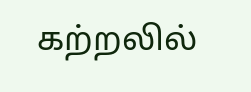கற்றலில்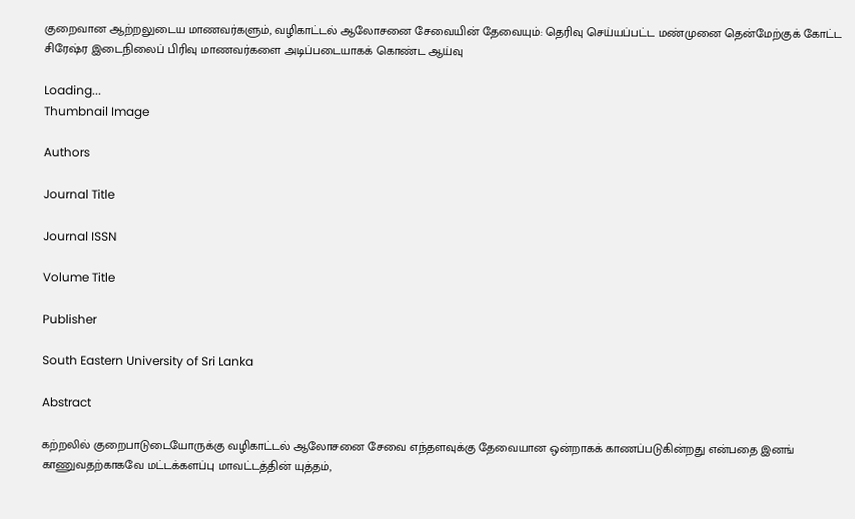குறைவான ஆற்றலுடைய மாணவர்களும், வழிகாட்டல் ஆலோசனை சேவையின் தேவையும்: தெரிவு செய்யப்பட்ட மண்முனை தென்மேற்குக் கோட்ட சிரேஷ்ர இடைநிலைப் பிரிவு மாணவர்களை அடிப்படையாகக் கொண்ட ஆய்வு

Loading...
Thumbnail Image

Authors

Journal Title

Journal ISSN

Volume Title

Publisher

South Eastern University of Sri Lanka

Abstract

கற்றலில் குறைபாடுடையோருக்கு வழிகாட்டல் ஆலோசனை சேவை எந்தளவுக்கு தேவையான ஒன்றாகக் காணப்படுகின்றது என்பதை இனங் காணுவதற்காகவே மட்டக்களப்பு மாவட்டத்தின் யுத்தம்,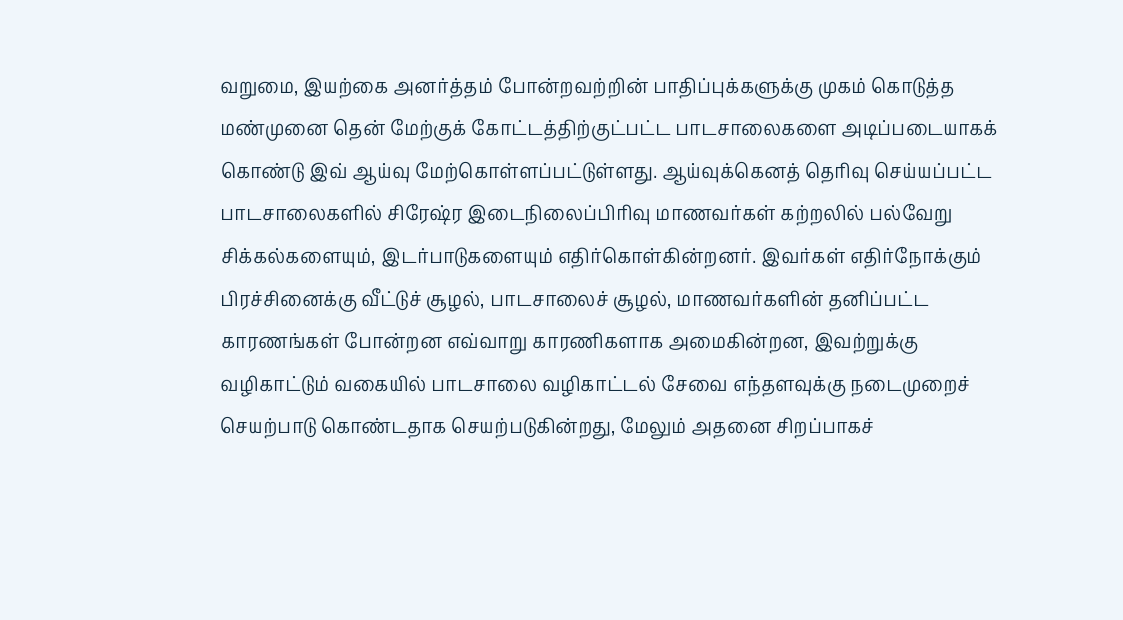வறுமை, இயற்கை அனர்த்தம் போன்றவற்றின் பாதிப்புக்களுக்கு முகம் கொடுத்த மண்முனை தென் மேற்குக் கோட்டத்திற்குட்பட்ட பாடசாலைகளை அடிப்படையாகக் கொண்டு இவ் ஆய்வு மேற்கொள்ளப்பட்டுள்ளது. ஆய்வுக்கெனத் தெரிவு செய்யப்பட்ட பாடசாலைகளில் சிரேஷ்ர இடைநிலைப்பிரிவு மாணவர்கள் கற்றலில் பல்வேறு சிக்கல்களையும், இடர்பாடுகளையும் எதிர்கொள்கின்றனர். இவர்கள் எதிர்நோக்கும் பிரச்சினைக்கு வீட்டுச் சூழல், பாடசாலைச் சூழல், மாணவர்களின் தனிப்பட்ட காரணங்கள் போன்றன எவ்வாறு காரணிகளாக அமைகின்றன, இவற்றுக்கு வழிகாட்டும் வகையில் பாடசாலை வழிகாட்டல் சேவை எந்தளவுக்கு நடைமுறைச் செயற்பாடு கொண்டதாக செயற்படுகின்றது, மேலும் அதனை சிறப்பாகச்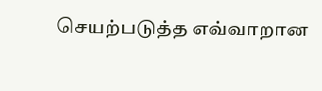செயற்படுத்த எவ்வாறான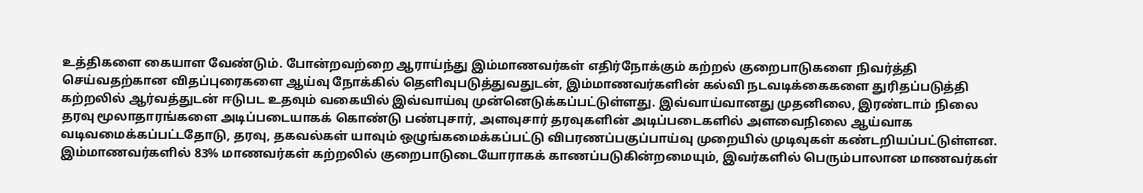உத்திகளை கையாள வேண்டும். போன்றவற்றை ஆராய்ந்து இம்மாணவர்கள் எதிர்நோக்கும் கற்றல் குறைபாடுகளை நிவர்த்தி செய்வதற்கான விதப்புரைகளை ஆய்வு நோக்கில் தெளிவுபடுத்துவதுடன், இம்மாணவர்களின் கல்வி நடவடிக்கைகளை துரிதப்படுத்தி கற்றலில் ஆர்வத்துடன் ஈடுபட உதவும் வகையில் இவ்வாய்வு முன்னெடுக்கப்பட்டுள்ளது. இவ்வாய்வானது முதனிலை, இரண்டாம் நிலை தரவு மூலாதாரங்களை அடிப்படையாகக் கொண்டு பண்புசார், அளவுசார் தரவுகளின் அடிப்படைகளில் அளவைநிலை ஆய்வாக வடிவமைக்கப்பட்டதோடு, தரவு, தகவல்கள் யாவும் ஒழுங்கமைக்கப்பட்டு விபரணப்பகுப்பாய்வு முறையில் முடிவுகள் கண்டறியப்பட்டுள்ளன. இம்மாணவர்களில் 83% மாணவர்கள் கற்றலில் குறைபாடுடையோராகக் காணப்படுகின்றமையும், இவர்களில் பெரும்பாலான மாணவர்கள்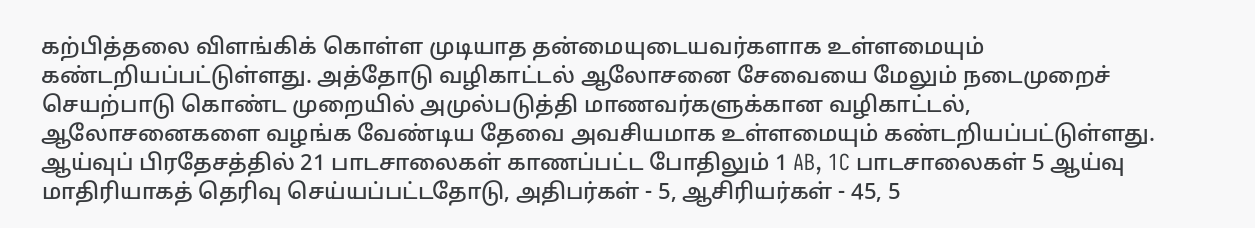கற்பித்தலை விளங்கிக் கொள்ள முடியாத தன்மையுடையவர்களாக உள்ளமையும் கண்டறியப்பட்டுள்ளது. அத்தோடு வழிகாட்டல் ஆலோசனை சேவையை மேலும் நடைமுறைச் செயற்பாடு கொண்ட முறையில் அமுல்படுத்தி மாணவர்களுக்கான வழிகாட்டல், ஆலோசனைகளை வழங்க வேண்டிய தேவை அவசியமாக உள்ளமையும் கண்டறியப்பட்டுள்ளது. ஆய்வுப் பிரதேசத்தில் 21 பாடசாலைகள் காணப்பட்ட போதிலும் 1 AB, 1C பாடசாலைகள் 5 ஆய்வு மாதிரியாகத் தெரிவு செய்யப்பட்டதோடு, அதிபர்கள் - 5, ஆசிரியர்கள் - 45, 5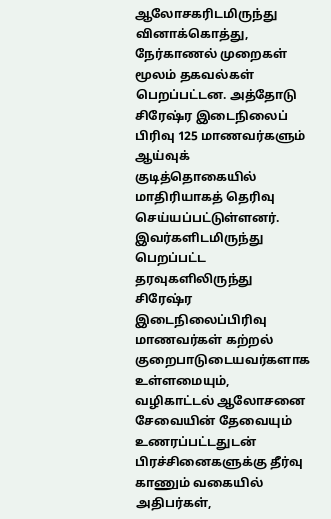ஆலோசகரிடமிருந்து வினாக்கொத்து, நேர்காணல் முறைகள் மூலம் தகவல்கள் பெறப்பட்டன. அத்தோடு சிரேஷ்ர இடைநிலைப் பிரிவு 125 மாணவர்களும் ஆய்வுக் குடித்தொகையில் மாதிரியாகத் தெரிவு செய்யப்பட்டுள்ளனர். இவர்களிடமிருந்து பெறப்பட்ட தரவுகளிலிருந்து சிரேஷ்ர இடைநிலைப்பிரிவு மாணவர்கள் கற்றல் குறைபாடுடையவர்களாக உள்ளமையும், வழிகாட்டல் ஆலோசனை சேவையின் தேவையும் உணரப்பட்டதுடன் பிரச்சினைகளுக்கு தீர்வு காணும் வகையில் அதிபர்கள்,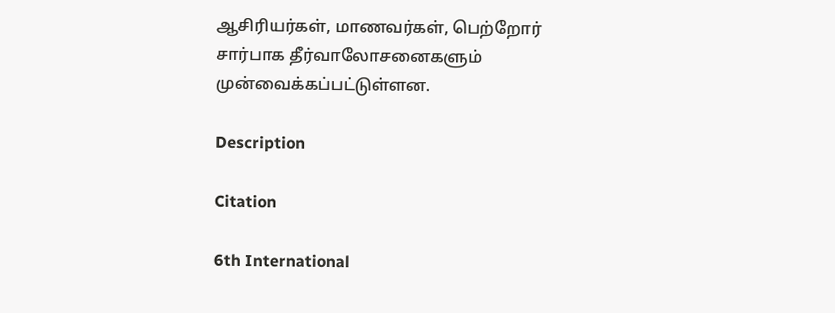ஆசிரியர்கள், மாணவர்கள், பெற்றோர் சார்பாக தீர்வாலோசனைகளும் முன்வைக்கப்பட்டுள்ளன.

Description

Citation

6th International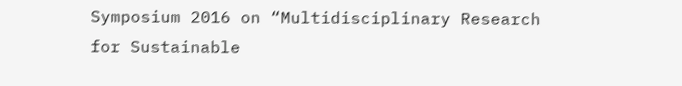Symposium 2016 on “Multidisciplinary Research for Sustainable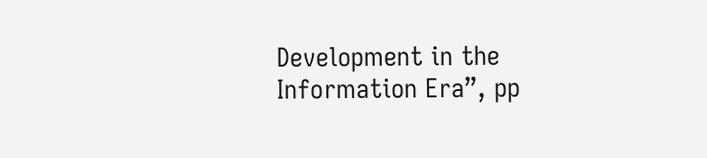Development in the Information Era”, pp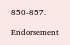850-857.

Endorsement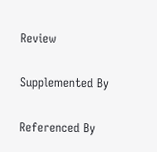Review

Supplemented By

Referenced By